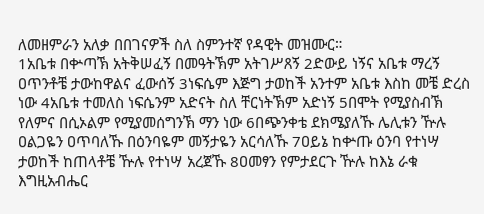ለመዘምራን አለቃ በበገናዎች ስለ ስምንተኛ የዳዊት መዝሙር።
1አቤቱ በቍጣኽ አትቅሠፈኝ በመዓትኽም አትገሥጸኝ 2ድውይ ነኝና አቤቱ ማረኝ ዐጥንቶቼ ታውከዋልና ፈውሰኝ 3ነፍሴም እጅግ ታወከች አንተም አቤቱ እስከ መቼ ድረስ ነው 4አቤቱ ተመለስ ነፍሴንም አድናት ስለ ቸርነትኽም አድነኝ 5በሞት የሚያስብኽ የለምና በሲኦልም የሚያመሰግንኽ ማን ነው 6በጭንቀቴ ደክሜያለኹ ሌሊቱን ዅሉ ዐልጋዬን ዐጥባለኹ በዕንባዬም መኝታዬን አርሳለኹ 7ዐይኔ ከቍጡ ዕንባ የተነሣ ታወከች ከጠላቶቼ ዅሉ የተነሣ አረጀኹ 8ዐመፃን የምታደርጉ ዅሉ ከእኔ ራቁ እግዚአብሔር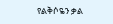የልቅሶዬን ቃል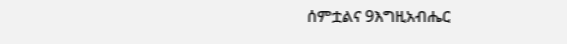ሰምቷልና 9እግዚአብሔር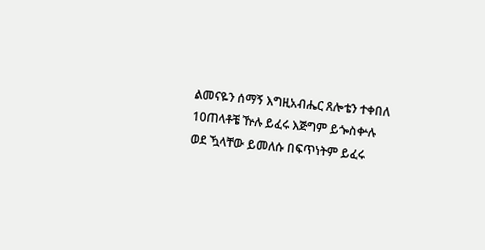ልመናዬን ሰማኝ እግዚአብሔር ጸሎቴን ተቀበለ 10ጠላቶቼ ዅሉ ይፈሩ እጅግም ይጐስቍሉ ወደ ዃላቸው ይመለሱ በፍጥነትም ይፈሩ